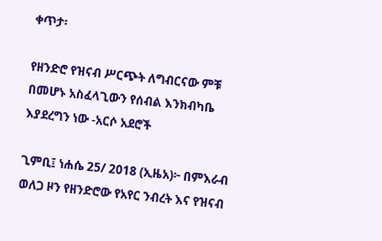ቀጥታ፡

የዘንድሮ የዝናብ ሥርጭት ለግብርናው ምቹ በመሆኑ አስፈላጊውን የሰብል እንክብካቤ እያደረግን ነው -አርሶ አደሮች

ጊምቢ፤ ነሐሴ 25/ 2018 (ኢዜአ)፦ በምእራብ ወለጋ ዞን የዘንድሮው የአየር ንብረት እና የዝናብ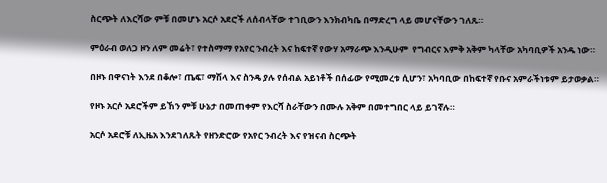ስርጭት ለእርሻው ምቹ በመሆኑ አርሶ አደሮች ለሰብላቸው ተገቢውን እንክብካቤ በማድረግ ላይ መሆናቸውን ገለጹ።

ምዕራብ ወለጋ ዞን ለም መሬት፣ የተስማማ የአየር ንብረት እና ከፍተኛ የውሃ አማራጭ እንዲሁም  የግብርና እምቅ አቅም ካላቸው አካባቢዎች አንዱ ነው።

በዞኑ በዋናነት እንደ በቆሎ፣ ጤፍ፣ ማሽላ እና ስንዴ ያሉ የሰብል አይነቶች በሰፊው የሚመረቱ ሲሆን፣ አካባቢው በከፍተኛ የቡና አምራችነቱም ይታወቃል።

የዞኑ አርሶ አደሮችም ይኸን ምቹ ሁኔታ በመጠቀም የእርሻ ስራቸውን በሙሉ አቅም በመተግበር ላይ ይገኛሉ።

አርሶ አደሮቹ ለኢዜአ እንደገለጹት የዘንድሮው የአየር ንብረት እና የዝናብ ስርጭት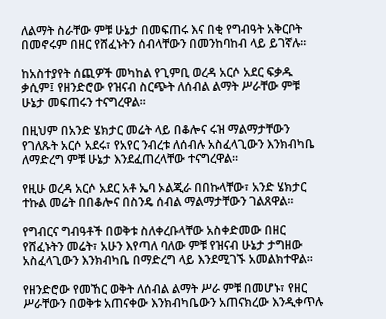ለልማት ስራቸው ምቹ ሁኔታ በመፍጠሩ እና በቂ የግብዓት አቅርቦት በመኖሩም በዘር የሸፈኑትን ሰብላቸውን በመንከባከብ ላይ ይገኛሉ።

ከአስተያየት ሰጪዎች መካከል የጊምቢ ወረዳ አርሶ አደር ፍቃዱ ቃሲም፤ የዘንድሮው የዝናብ ስርጭት ለሰብል ልማት ሥራቸው ምቹ ሁኔታ መፍጠሩን ተናግረዋል።

በዚህም በአንድ ሄክታር መሬት ላይ በቆሎና ሩዝ ማልማታቸውን የገለጹት አርሶ አደሩ፣ የአየር ንብረቱ ለሰብሉ አስፈላጊውን እንክብካቤ ለማድረግ ምቹ ሁኔታ እንደፈጠረላቸው ተናግረዋል።

የዚሁ ወረዳ አርሶ አደር አቶ ኤባ ኦልጂራ በበኩላቸው፣ አንድ ሄክታር ተኩል መሬት በበቆሎና በስንዴ ሰብል ማልማታቸውን ገልጸዋል።

የግብርና ግብዓቶች በወቅቱ ስለቀረቡላቸው አስቀድመው በዘር የሸፈኑትን መሬት፣ አሁን እየጣለ ባለው ምቹ የዝናብ ሁኔታ ታግዘው አስፈላጊውን እንክብካቤ በማድረግ ላይ እንደሚገኙ አመልክተዋል።

የዘንድሮው የመኸር ወቅት ለሰብል ልማት ሥራ ምቹ በመሆኑ፣ የዘር ሥራቸውን በወቅቱ አጠናቀው እንክብካቤውን አጠናክረው እንዲቀጥሉ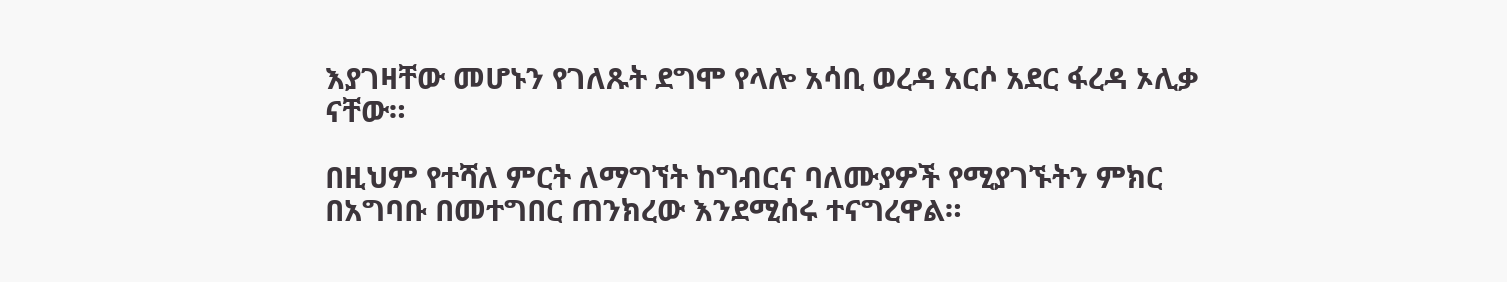እያገዛቸው መሆኑን የገለጹት ደግሞ የላሎ አሳቢ ወረዳ አርሶ አደር ፋረዳ ኦሊቃ ናቸው።

በዚህም የተሻለ ምርት ለማግኘት ከግብርና ባለሙያዎች የሚያገኙትን ምክር በአግባቡ በመተግበር ጠንክረው እንደሚሰሩ ተናግረዋል።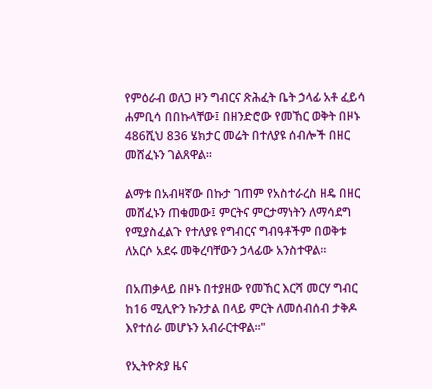የምዕራብ ወለጋ ዞን ግብርና ጽሕፈት ቤት ኃላፊ አቶ ፈይሳ ሐምቢሳ በበኩላቸው፤ በዘንድሮው የመኸር ወቅት በዞኑ 486ሺህ 836 ሄክታር መሬት በተለያዩ ሰብሎች በዘር መሸፈኑን ገልጸዋል።

ልማቱ በአብዛኛው በኩታ ገጠም የአስተራረስ ዘዴ በዘር መሸፈኑን ጠቁመው፤ ምርትና ምርታማነትን ለማሳደግ የሚያስፈልጉ የተለያዩ የግብርና ግብዓቶችም በወቅቱ ለአርሶ አደሩ መቅረባቸውን ኃላፊው አንስተዋል።

በአጠቃላይ በዞኑ በተያዘው የመኸር እርሻ መርሃ ግብር ከ16 ሚሊዮን ኩንታል በላይ ምርት ለመሰብሰብ ታቅዶ እየተሰራ መሆኑን አብራርተዋል።"

የኢትዮጵያ ዜና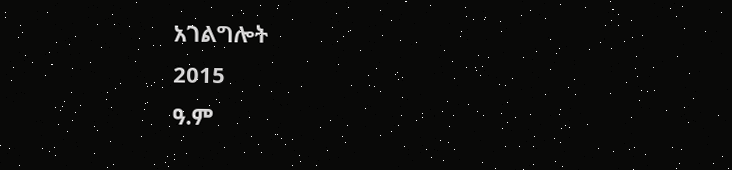አገልግሎት
2015
ዓ.ም